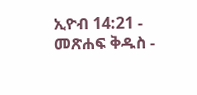ኢዮብ 14:21 - መጽሐፍ ቅዱስ -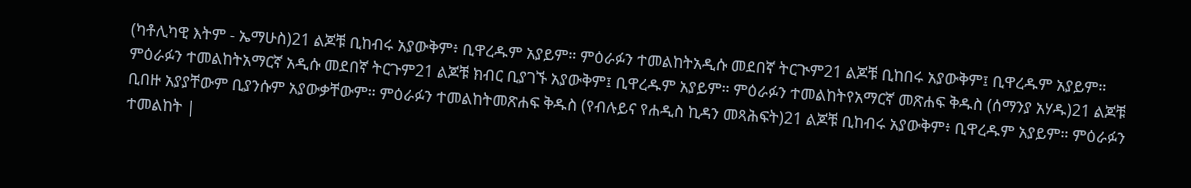(ካቶሊካዊ እትም - ኤማሁስ)21 ልጆቹ ቢከብሩ አያውቅም፥ ቢዋረዱም አያይም። ምዕራፉን ተመልከትአዲሱ መደበኛ ትርጒም21 ልጆቹ ቢከበሩ አያውቅም፤ ቢዋረዱም አያይም። ምዕራፉን ተመልከትአማርኛ አዲሱ መደበኛ ትርጉም21 ልጆቹ ክብር ቢያገኙ አያውቅም፤ ቢዋረዱም አያይም። ምዕራፉን ተመልከትየአማርኛ መጽሐፍ ቅዱስ (ሰማንያ አሃዱ)21 ልጆቹ ቢበዙ አያያቸውም ቢያንሱም አያውቃቸውም። ምዕራፉን ተመልከትመጽሐፍ ቅዱስ (የብሉይና የሐዲስ ኪዳን መጻሕፍት)21 ልጆቹ ቢከብሩ አያውቅም፥ ቢዋረዱም አያይም። ምዕራፉን ተመልከት |